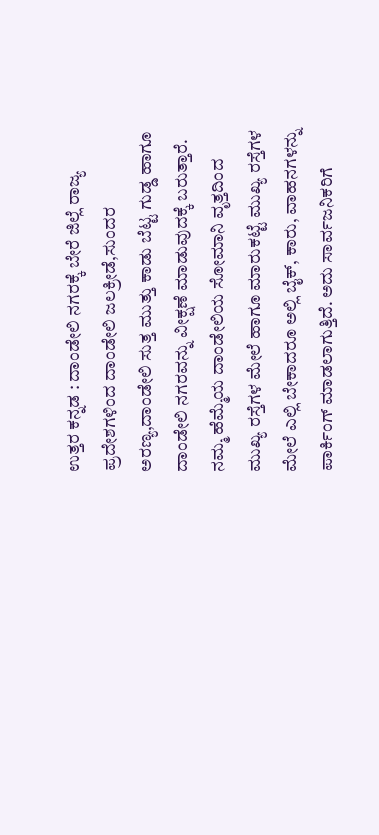ಉತ್ತರ ಕನ್ನಡ : ದಾಂಡೇಲಿ ನಗರಕ್ಕೆ ಬೇರೆ ಜಿಲ್ಲೆ ರಾಜ್ಯ ಪ್ರದೇಶಗಳಿಂದ ದಾಂಡೇಲಿ ಜಲಕ್ರೀಡೆ,ಸುಂದರ ಅರಣ್ಯ,ದಾಂಡೇಲಿ ಸುತ್ತ ಮುತ್ತು ಕಾಡು ಬೆಟ್ಟ ಗುಡ್ಡ ಹಾಗೂ ದಾಂಡೇಲಿ ನಗರವನ್ನು ವೀಕ್ಷಣೆ ಮಾಡುವುದಕ್ಕೆ ಬರುತ್ತಾರೆ. ನಮ್ಮ ಹೆಮ್ಮೆಯ ದಾಂಡೇಲಿಯ ಸೋಮಾನಿ ವೃತ್ತದಿಂದ ಮುಖ್ಯ ರಸ್ತೆಗಳ ಮೇಲೆ ಹಾಗೂ ಮಾರುಕಟ್ಟೆ ಮುಖ್ಯ ರಸ್ತೆಗಳ ಮೇಲೆ ಎಲ್ಲಿ ಬೇಕಾದರೂ ಅಲ್ಲಿ ಬೈಕ್, ಕಾರು, ವಾಹನಗಳನ್ನು ಪಾರ್ಕಿಂಗ್ ಮಾಡಲಾಗುತ್ತಿದೆ. ಅದು ಸಾರ್ವಜನಿಕರಿಗೆ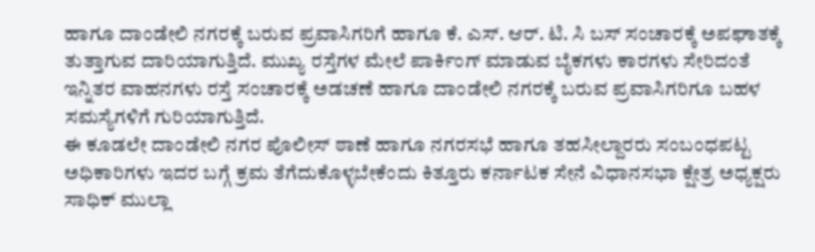ಹಾಗೂ ದಾಂಡೇಲಿ ನಗರಕ್ಕೆ ಬರುವ ಪ್ರವಾಸಿಗರಿಗೆ ಹಾಗೂ ಕೆ. ಎಸ್. ಆರ್. ಟಿ. ಸಿ ಬಸ್ ಸಂಚಾರಕ್ಕೆ ಅಪಘಾತಕ್ಕೆ ತುತ್ತಾಗುವ ದಾರಿಯಾಗುತ್ತಿದೆ. ಮುಖ್ಯ ರಸ್ತೆಗಳ ಮೇಲೆ ಪಾರ್ಕಿಂಗ್ ಮಾಡುವ ಬೈಕಗಳು ಕಾರಗಳು ಸೇರಿದಂತೆ ಇನ್ನಿತರ ವಾಹನಗಳು ರಸ್ತೆ ಸಂಚಾರಕ್ಕೆ ಅಡಚಣೆ ಹಾಗೂ ದಾಂಡೇಲಿ ನಗರಕ್ಕೆ ಬರುವ ಪ್ರವಾಸಿಗರಿಗೂ ಬಹಳ ಸಮಸ್ಯೆಗಳಿಗೆ ಗುರಿಯಾಗುತ್ತಿದೆ.
ಈ ಕೂಡಲೇ ದಾಂಡೇಲಿ ನಗರ ಪೊಲೀಸ್ ಠಾಣೆ ಹಾಗೂ ನಗರಸಭೆ ಹಾಗೂ ತಹಸೀಲ್ದಾರರು ಸಂಬಂಧಪಟ್ಟ ಅಧಿಕಾರಿಗಳು ಇದರ ಬಗ್ಗೆ ಕ್ರಮ ತೆಗೆದುಕೊಳ್ಳಬೇಕೆಂದು ಕಿತ್ತೂರು ಕರ್ನಾಟಕ ಸೇನೆ ವಿಧಾನಸಭಾ ಕ್ಷೇತ್ರ ಅಧ್ಯಕ್ಷರು ಸಾಧಿಕ್ ಮುಲ್ಲಾ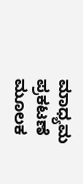ಮಾಧ್ಯಮ ಪ್ರಕಟಣೆ ಮೂಲಕ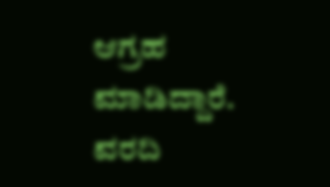ಆಗ್ರಹ ಮಾಡಿದ್ದಾರೆ.
ವರದಿ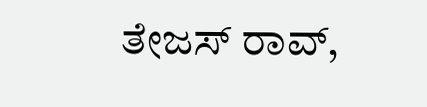ತೇಜಸ್ ರಾವ್,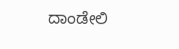ದಾಂಡೇಲಿ